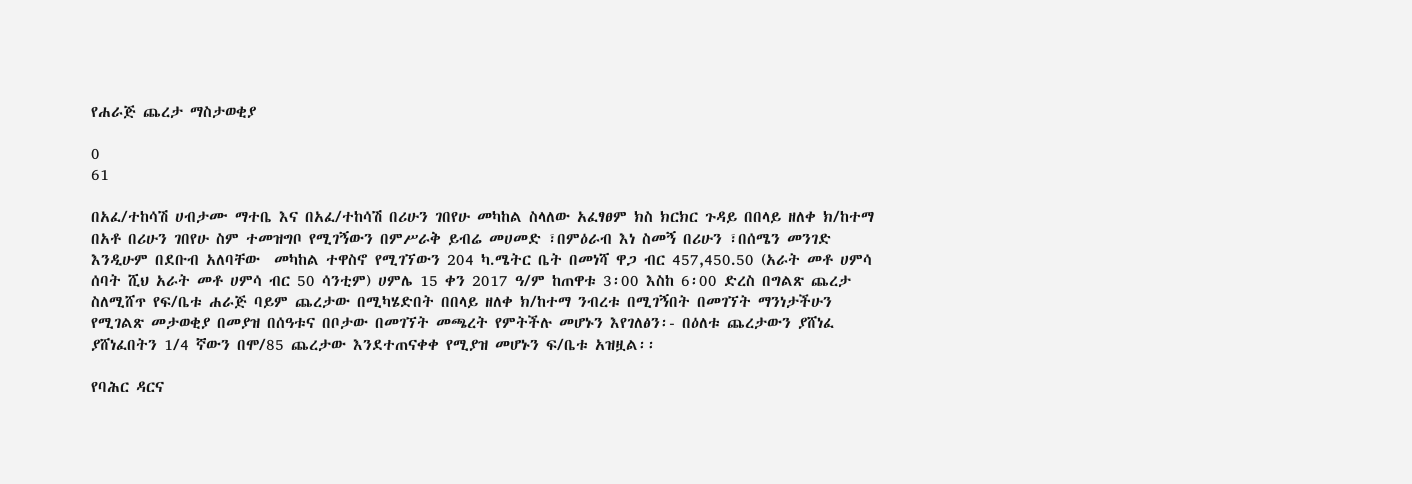የሐራጅ ጨረታ ማስታወቂያ

0
61

በአፈ/ተከሳሽ ሀብታሙ ማተቤ እና በአፈ/ተከሳሽ በሪሁን ገበየሁ መካከል ስላለው አፈፃፀም ክስ ክርክር ጉዳይ በበላይ ዘለቀ ክ/ከተማ በአቶ በሪሁን ገበየሁ ስም ተመዝግቦ የሚገኝውን በምሥራቅ ይብሬ መሀመድ ፣በምዕራብ እነ ስመኝ በሪሁን ፣በሰሜን መንገድ እንዲሁም በደቡብ አለባቸው  መካከል ተዋስኖ የሚገኘውን 204 ካ.ሜትር ቤት በመነሻ ዋጋ ብር 457,450.50 (አራት መቶ ሀምሳ ሰባት ሺህ አራት መቶ ሀምሳ ብር 50 ሳንቲም) ሀምሌ 15 ቀን 2017 ዓ/ም ከጠዋቱ 3፡00 እስከ 6፡00 ድረስ በግልጽ ጨረታ ስለሚሸጥ የፍ/ቤቱ ሐራጅ ባይም ጨረታው በሚካሄድበት በበላይ ዘለቀ ክ/ከተማ ንብረቱ በሚገኝበት በመገኘት ማንነታችሁን የሚገልጽ መታወቂያ በመያዝ በሰዓቱና በቦታው በመገኘት መጫረት የምትችሉ መሆኑን እየገለፅን፡- በዕለቱ ጨረታውን ያሸነፈ ያሸነፈበትን 1/4 ኛውን በሞ/85 ጨረታው እንደተጠናቀቀ የሚያዝ መሆኑን ፍ/ቤቱ አዝዟል፡፡

የባሕር ዳርና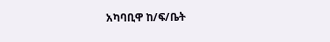አካባቢዋ ከ/ፍ/ቤት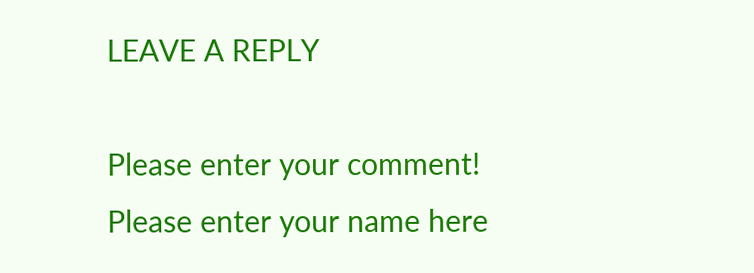LEAVE A REPLY

Please enter your comment!
Please enter your name here